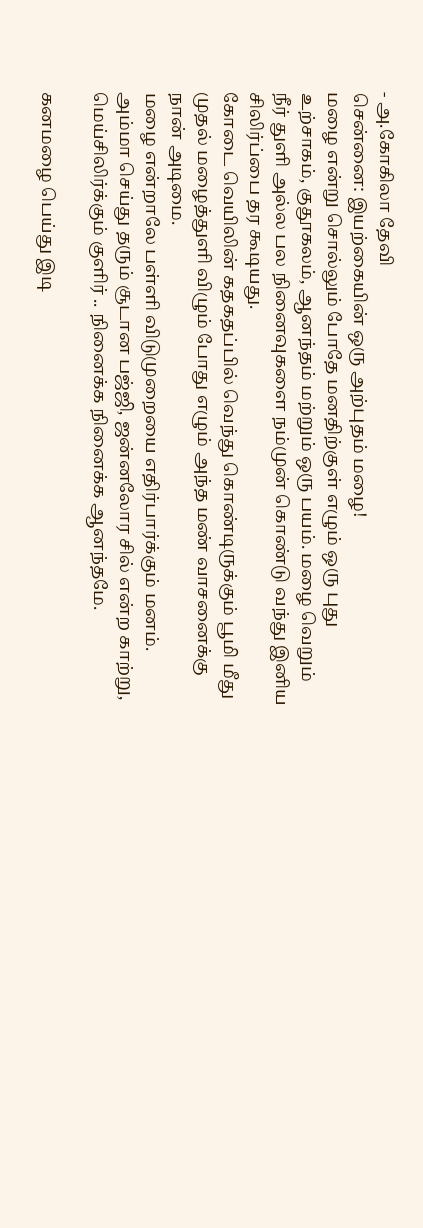- அ.கோகிலா தேவி
சென்னை: இயற்கையின் ஒரு அற்புதம் மழை!
மழை என்று சொல்லும் போதே மனதிற்குள் எழும் ஒரு புது உற்சாகம், குதூகலம், ஆனந்தம் மற்றும் ஒரு பயம். மழை வெறும் நீர் துளி அல்ல பல நினைவுகளை நம்முன் கொண்டு வந்து இனிய சிலிர்ப்பை தர கூடியது.
கோடை வெயிலின் கதகதப்பில் வெந்து கொண்டிருக்கும் பூமி மீது முதல் மழைத்துளி விழும் போது எழும் அந்த மண் வாசனைக்கு நான் அடிமை.
மழை என்றாலே பள்ளி விடுமுறையை எதிர்பார்க்கும் மனம். அம்மா செய்து தரும் சூடான பஜ்ஜி, ஜன்னலோர சில் என்ற காற்று, மெய்சிலிர்க்கும் குளிர் .. நினைக்க நினைக்க ஆனந்தமே.

கனமழை பெய்து இடி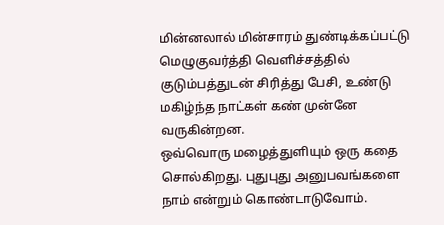மின்னலால் மின்சாரம் துண்டிக்கப்பட்டு மெழுகுவர்த்தி வெளிச்சத்தில் குடும்பத்துடன் சிரித்து பேசி, உண்டு மகிழ்ந்த நாட்கள் கண் முன்னே வருகின்றன.
ஒவ்வொரு மழைத்துளியும் ஒரு கதை சொல்கிறது. புதுபுது அனுபவங்களை நாம் என்றும் கொண்டாடுவோம்.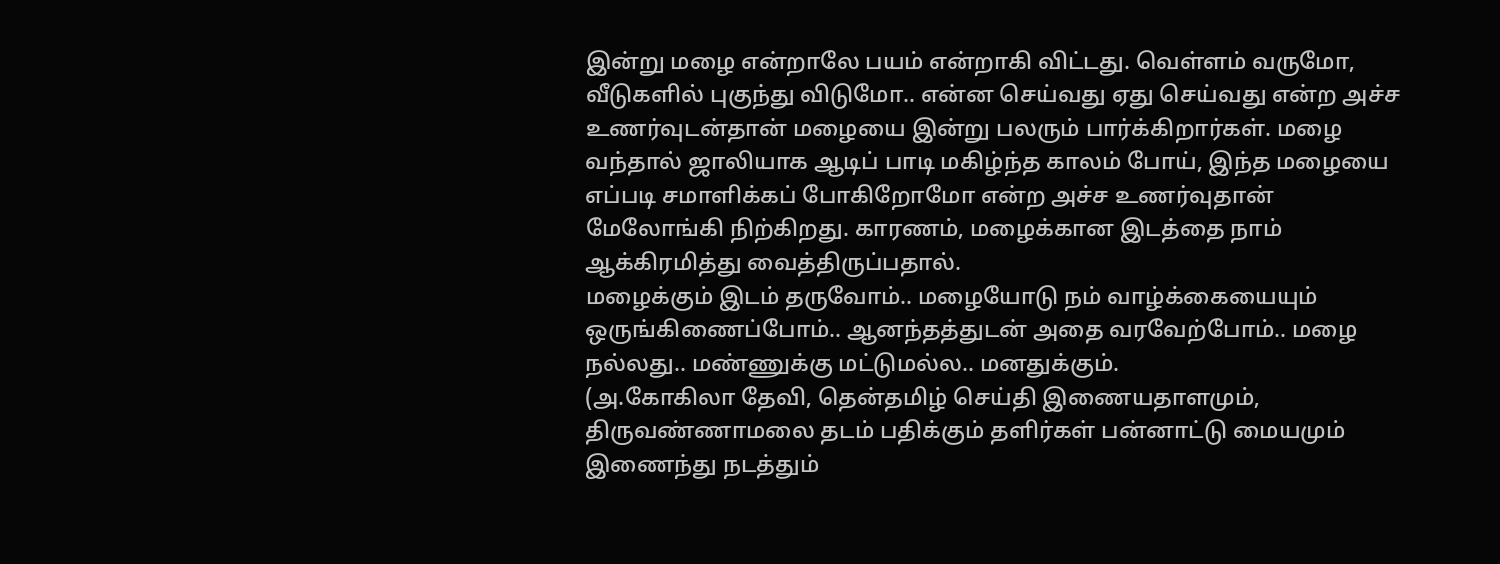இன்று மழை என்றாலே பயம் என்றாகி விட்டது. வெள்ளம் வருமோ, வீடுகளில் புகுந்து விடுமோ.. என்ன செய்வது ஏது செய்வது என்ற அச்ச உணர்வுடன்தான் மழையை இன்று பலரும் பார்க்கிறார்கள். மழை வந்தால் ஜாலியாக ஆடிப் பாடி மகிழ்ந்த காலம் போய், இந்த மழையை எப்படி சமாளிக்கப் போகிறோமோ என்ற அச்ச உணர்வுதான் மேலோங்கி நிற்கிறது. காரணம், மழைக்கான இடத்தை நாம் ஆக்கிரமித்து வைத்திருப்பதால்.
மழைக்கும் இடம் தருவோம்.. மழையோடு நம் வாழ்க்கையையும் ஒருங்கிணைப்போம்.. ஆனந்தத்துடன் அதை வரவேற்போம்.. மழை நல்லது.. மண்ணுக்கு மட்டுமல்ல.. மனதுக்கும்.
(அ.கோகிலா தேவி, தென்தமிழ் செய்தி இணையதாளமும், திருவண்ணாமலை தடம் பதிக்கும் தளிர்கள் பன்னாட்டு மையமும் இணைந்து நடத்தும்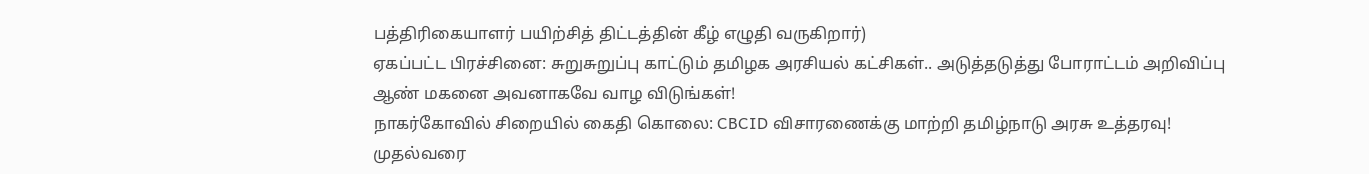பத்திரிகையாளர் பயிற்சித் திட்டத்தின் கீழ் எழுதி வருகிறார்)
ஏகப்பட்ட பிரச்சினை: சுறுசுறுப்பு காட்டும் தமிழக அரசியல் கட்சிகள்.. அடுத்தடுத்து போராட்டம் அறிவிப்பு
ஆண் மகனை அவனாகவே வாழ விடுங்கள்!
நாகர்கோவில் சிறையில் கைதி கொலை: CBCID விசாரணைக்கு மாற்றி தமிழ்நாடு அரசு உத்தரவு!
முதல்வரை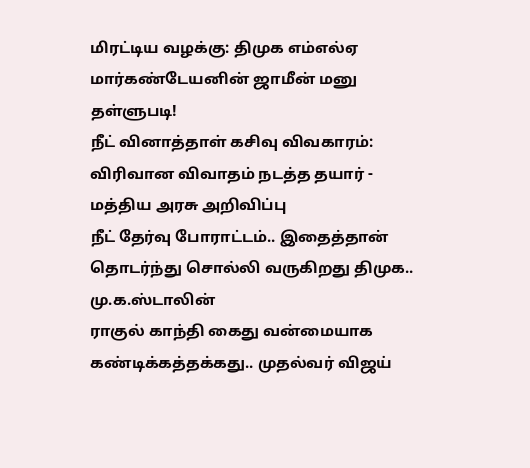மிரட்டிய வழக்கு: திமுக எம்எல்ஏ மார்கண்டேயனின் ஜாமீன் மனு தள்ளுபடி!
நீட் வினாத்தாள் கசிவு விவகாரம்: விரிவான விவாதம் நடத்த தயார் - மத்திய அரசு அறிவிப்பு
நீட் தேர்வு போராட்டம்.. இதைத்தான் தொடர்ந்து சொல்லி வருகிறது திமுக.. மு.க.ஸ்டாலின்
ராகுல் காந்தி கைது வன்மையாக கண்டிக்கத்தக்கது.. முதல்வர் விஜய்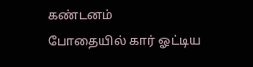கண்டனம்
போதையில் கார் ஓட்டிய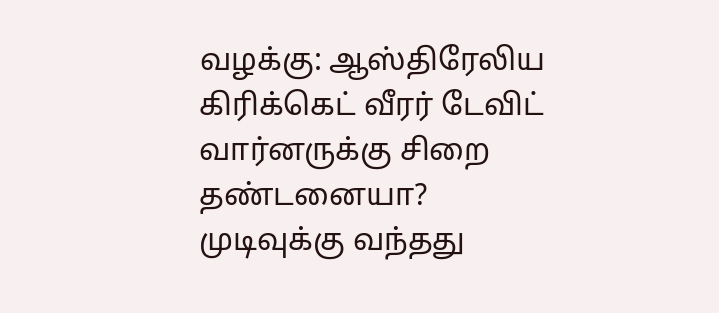வழக்கு: ஆஸ்திரேலிய கிரிக்கெட் வீரர் டேவிட் வார்னருக்கு சிறை தண்டனையா?
முடிவுக்கு வந்தது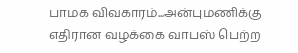பாமக விவகாரம்...அன்புமணிக்கு எதிரான வழக்கை வாபஸ் பெற்ற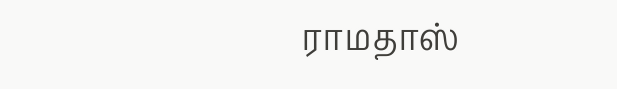ராமதாஸ்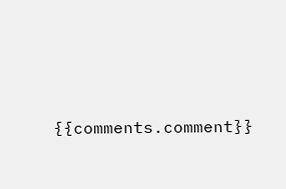{{comments.comment}}